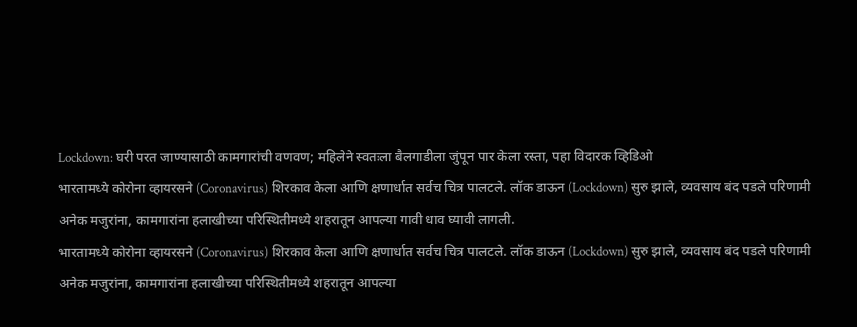Lockdown: घरी परत जाण्यासाठी कामगारांची वणवण; महिलेने स्वतःला बैलगाडीला जुंपून पार केला रस्ता, पहा विदारक व्हिडिओ
भारतामध्ये कोरोना व्हायरसने (Coronavirus) शिरकाव केला आणि क्षणार्धात सर्वच चित्र पालटले. लॉक डाऊन (Lockdown) सुरु झाले, व्यवसाय बंद पडले परिणामी अनेक मजुरांना, कामगारांना हलाखीच्या परिस्थितीमध्ये शहरातून आपल्या गावी धाव घ्यावी लागली.
भारतामध्ये कोरोना व्हायरसने (Coronavirus) शिरकाव केला आणि क्षणार्धात सर्वच चित्र पालटले. लॉक डाऊन (Lockdown) सुरु झाले, व्यवसाय बंद पडले परिणामी अनेक मजुरांना, कामगारांना हलाखीच्या परिस्थितीमध्ये शहरातून आपल्या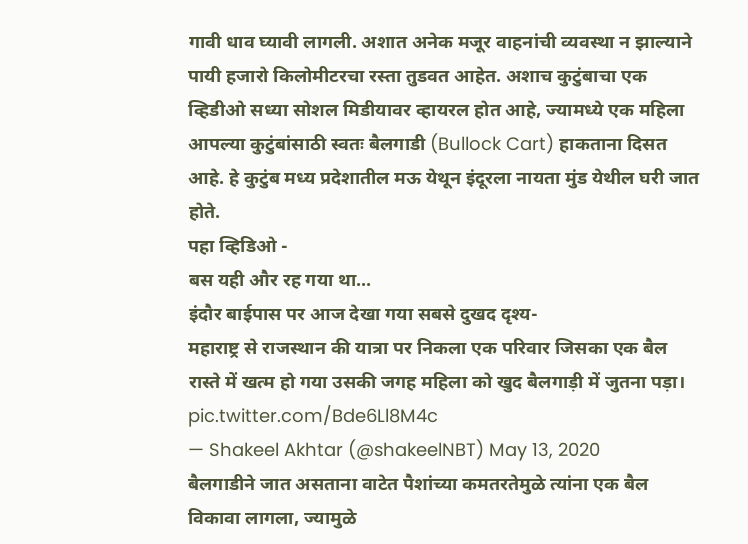गावी धाव घ्यावी लागली. अशात अनेक मजूर वाहनांची व्यवस्था न झाल्याने पायी हजारो किलोमीटरचा रस्ता तुडवत आहेत. अशाच कुटुंबाचा एक व्हिडीओ सध्या सोशल मिडीयावर व्हायरल होत आहे, ज्यामध्ये एक महिला आपल्या कुटुंबांसाठी स्वतः बैलगाडी (Bullock Cart) हाकताना दिसत आहे. हे कुटुंब मध्य प्रदेशातील मऊ येथून इंदूरला नायता मुंड येथील घरी जात होते.
पहा व्हिडिओ -
बस यही और रह गया था...
इंदौर बाईपास पर आज देखा गया सबसे दुखद दृश्य-
महाराष्ट्र से राजस्थान की यात्रा पर निकला एक परिवार जिसका एक बैल रास्ते में खत्म हो गया उसकी जगह महिला को खुद बैलगाड़ी में जुतना पड़ा। pic.twitter.com/Bde6Ll8M4c
— Shakeel Akhtar (@shakeelNBT) May 13, 2020
बैलगाडीने जात असताना वाटेत पैशांच्या कमतरतेमुळे त्यांना एक बैल विकावा लागला, ज्यामुळे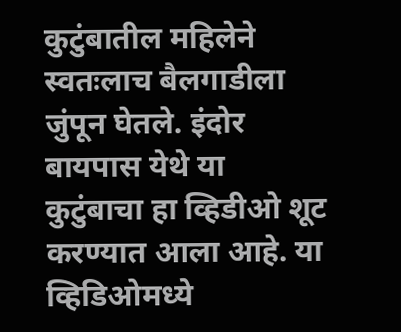कुटुंबातील महिलेने स्वतःलाच बैलगाडीला जुंपून घेतले. इंदोर बायपास येथे या कुटुंबाचा हा व्हिडीओ शूट करण्यात आला आहे. या व्हिडिओमध्ये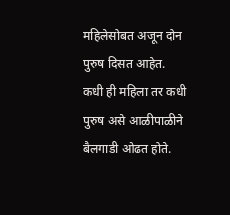महिलेसोबत अजून दोन पुरुष दिसत आहेत. कधी ही महिला तर कधी पुरुष असे आळीपाळीने बैलगाडी ओढत होते.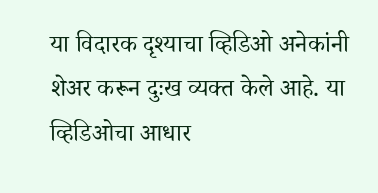या विदारक दृश्याचा व्हिडिओ अनेकांनी शेअर करून दुःख व्यक्त केले आहे. या व्हिडिओचा आधार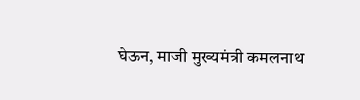घेऊन, माजी मुख्यमंत्री कमलनाथ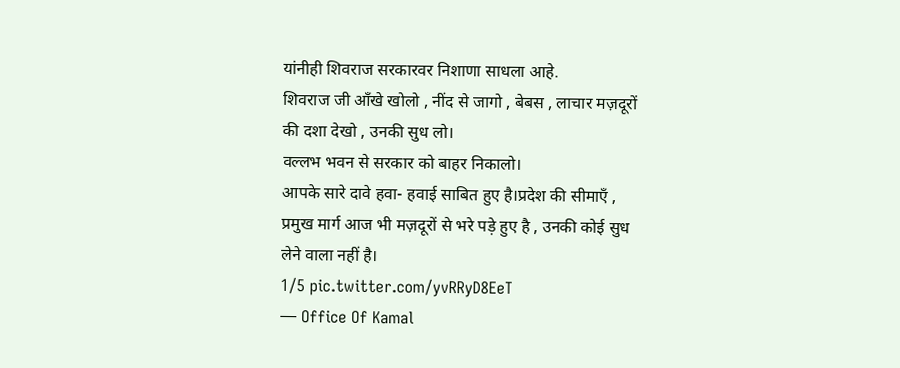यांनीही शिवराज सरकारवर निशाणा साधला आहे.
शिवराज जी आँखे खोलो , नींद से जागो , बेबस , लाचार मज़दूरों की दशा देखो , उनकी सुध लो।
वल्लभ भवन से सरकार को बाहर निकालो।
आपके सारे दावे हवा- हवाई साबित हुए है।प्रदेश की सीमाएँ , प्रमुख मार्ग आज भी मज़दूरों से भरे पड़े हुए है , उनकी कोई सुध लेने वाला नहीं है।
1/5 pic.twitter.com/yvRRyD8EeT
— Office Of Kamal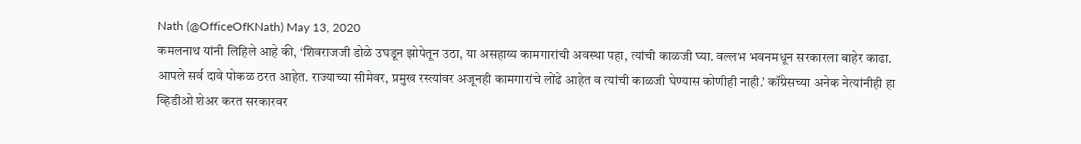Nath (@OfficeOfKNath) May 13, 2020
कमलनाथ यांनी लिहिले आहे की, ‘शिवराजजी डोळे उघडून झोपेतून उठा, या असहाय्य कामगारांची अवस्था पहा, त्यांची काळजी घ्या. वल्लभ भवनमधून सरकारला बाहेर काढा. आपले सर्व दावे पोकळ ठरत आहेत. राज्याच्या सीमेवर, प्रमुख रस्त्यांवर अजूनही कामगारांचे लोंढे आहेत व त्यांची काळजी घेण्यास कोणीही नाही.’ कॉंग्रेसच्या अनेक नेत्यांनीही हा व्हिडीओ शेअर करत सरकारवर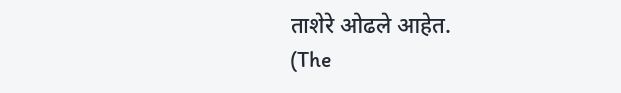ताशेरे ओढले आहेत.
(The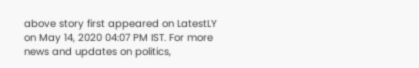above story first appeared on LatestLY on May 14, 2020 04:07 PM IST. For more news and updates on politics,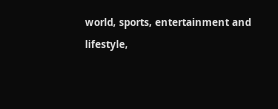world, sports, entertainment and lifestyle,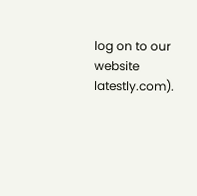log on to our website latestly.com).